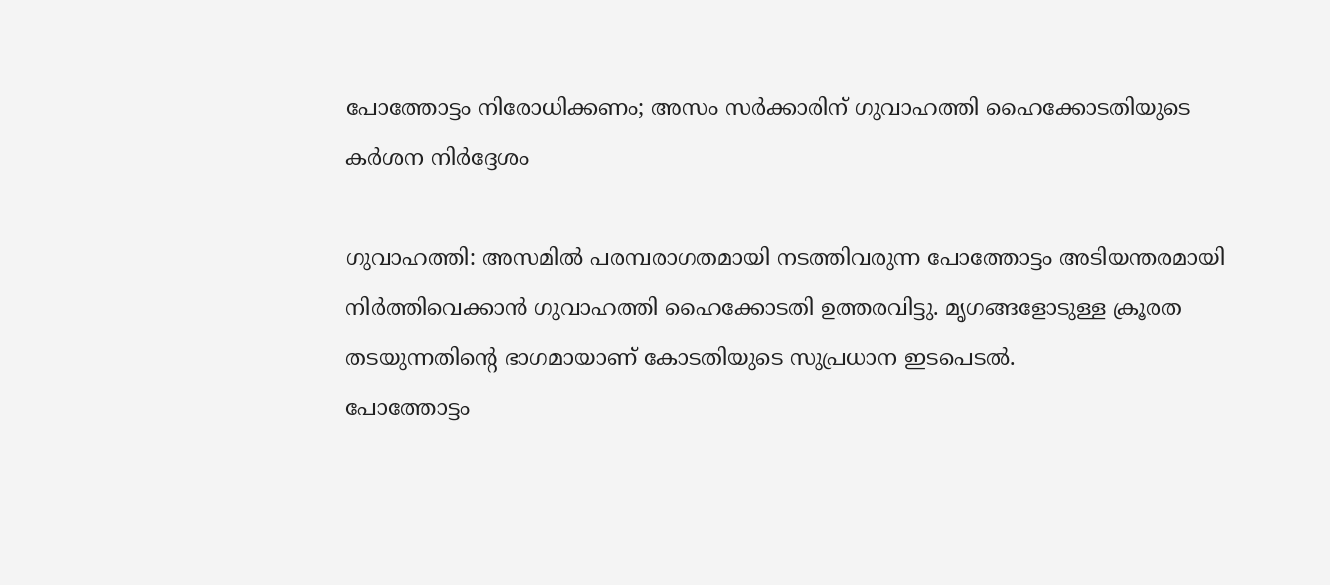പോത്തോട്ടം നിരോധിക്കണം; അസം സർക്കാരിന് ഗുവാഹത്തി ഹൈക്കോടതിയുടെ കർശന നിർദ്ദേശം

ഗുവാഹത്തി: അസമിൽ പരമ്പരാഗതമായി നടത്തിവരുന്ന പോത്തോട്ടം അടിയന്തരമായി നിർത്തിവെക്കാൻ ഗുവാഹത്തി ഹൈക്കോടതി ഉത്തരവിട്ടു. മൃഗങ്ങളോടുള്ള ക്രൂരത തടയുന്നതിന്റെ ഭാഗമായാണ് കോടതിയുടെ സുപ്രധാന ഇടപെടൽ.
പോത്തോട്ടം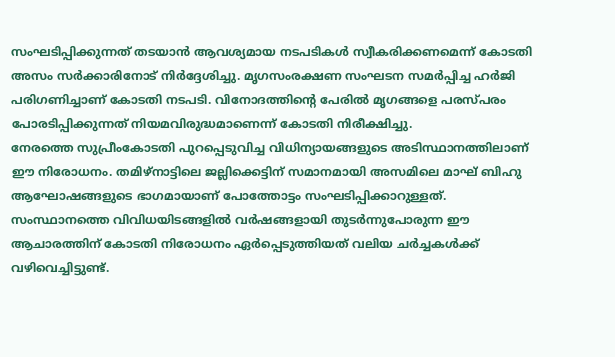സംഘടിപ്പിക്കുന്നത് തടയാൻ ആവശ്യമായ നടപടികൾ സ്വീകരിക്കണമെന്ന് കോടതി അസം സർക്കാരിനോട് നിർദ്ദേശിച്ചു. മൃഗസംരക്ഷണ സംഘടന സമർപ്പിച്ച ഹർജി പരിഗണിച്ചാണ് കോടതി നടപടി. വിനോദത്തിന്റെ പേരിൽ മൃഗങ്ങളെ പരസ്പരം പോരടിപ്പിക്കുന്നത് നിയമവിരുദ്ധമാണെന്ന് കോടതി നിരീക്ഷിച്ചു.
നേരത്തെ സുപ്രീംകോടതി പുറപ്പെടുവിച്ച വിധിന്യായങ്ങളുടെ അടിസ്ഥാനത്തിലാണ് ഈ നിരോധനം. തമിഴ്നാട്ടിലെ ജല്ലിക്കെട്ടിന് സമാനമായി അസമിലെ മാഘ് ബിഹു ആഘോഷങ്ങളുടെ ഭാഗമായാണ് പോത്തോട്ടം സംഘടിപ്പിക്കാറുള്ളത്.
സംസ്ഥാനത്തെ വിവിധയിടങ്ങളിൽ വർഷങ്ങളായി തുടർന്നുപോരുന്ന ഈ ആചാരത്തിന് കോടതി നിരോധനം ഏർപ്പെടുത്തിയത് വലിയ ചർച്ചകൾക്ക് വഴിവെച്ചിട്ടുണ്ട്.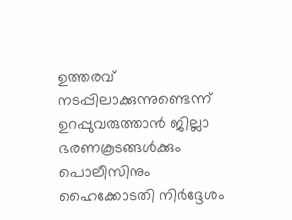ഉത്തരവ് നടപ്പിലാക്കുന്നുണ്ടെന്ന് ഉറപ്പുവരുത്താൻ ജില്ലാ ഭരണകൂടങ്ങൾക്കും പൊലീസിനും ഹൈക്കോടതി നിർദ്ദേശം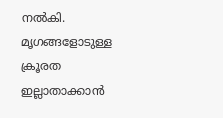നൽകി. മൃഗങ്ങളോടുള്ള ക്രൂരത ഇല്ലാതാക്കാൻ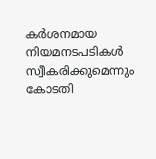കർശനമായ നിയമനടപടികൾ സ്വീകരിക്കുമെന്നും കോടതി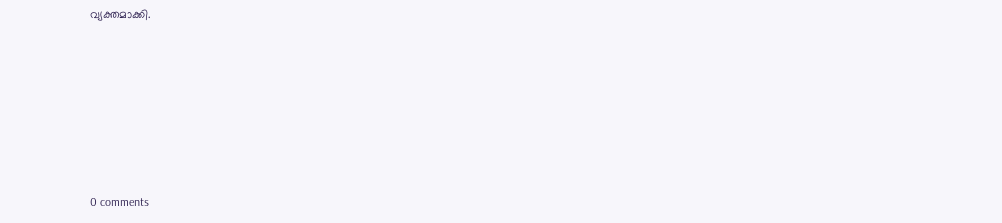വ്യക്തമാക്കി.







0 comments